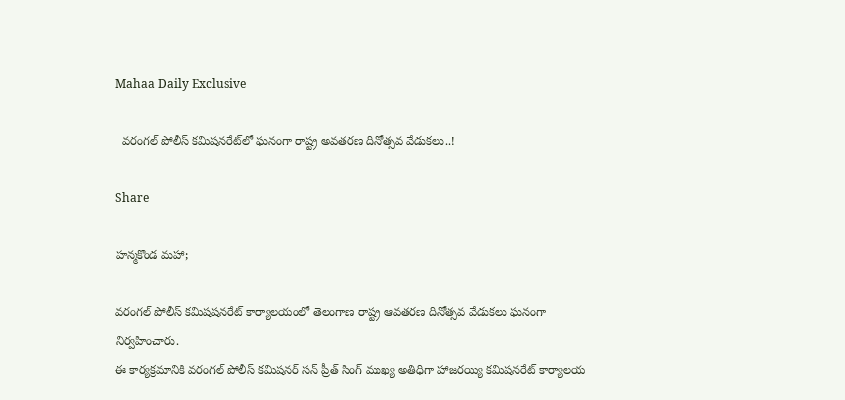Mahaa Daily Exclusive

  వరంగల్ పోలీస్‌ కమిషనరేట్‌లో ఘనంగా రాష్ట్ర అవతరణ దినోత్సవ వేడుకలు..!

Share

హన్మకొండ మహా;

వరంగల్‌ పోలీస్‌ కమిషషనరేట్‌ కార్యాలయంలో తెలంగాణ రాష్ట్ర ఆవతరణ దినోత్సవ వేడుకలు ఘనంగా నిర్వహించారు.
ఈ కార్యక్రమానికి వరంగల్‌ పోలీస్‌ కమిషనర్‌ సన్‌ ప్రీత్‌ సింగ్‌ ముఖ్య అతిధిగా హాజరయ్యి కమిషనరేట్‌ కార్యాలయ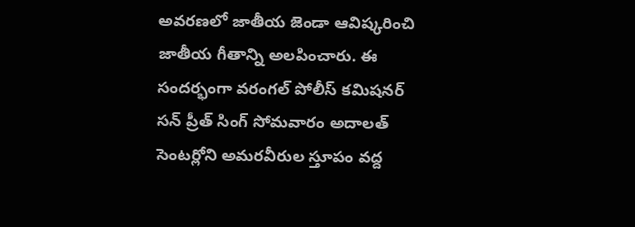అవరణలో జాతీయ జెండా ఆవిష్కరించి జాతీయ గీతాన్ని అలపించారు. ఈ సందర్భంగా వరంగల్ పోలీస్ కమిషనర్ సన్ ప్రీత్ సింగ్ సోమవారం అదాలత్ సెంటర్లోని అమరవీరుల స్తూపం వద్ద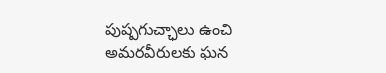పుష్పగుచ్ఛాలు ఉంచి అమరవీరులకు ఘన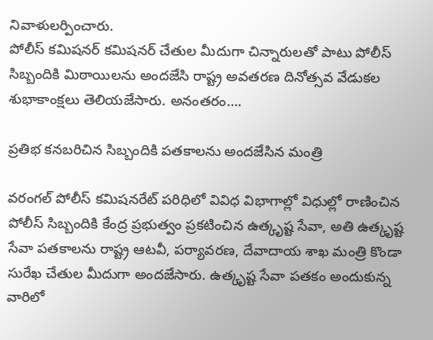నివాళులర్పించారు.
పోలీస్‌ కమిషనర్‌ కమిషనర్‌ చేతుల మీదుగా చిన్నారులతో పాటు పోలీస్‌ సిబ్బందికి మిఠాయిలను అందజేసి రాష్ట్ర అవతరణ దినోత్సవ వేడుకల శుభాకాంక్షలు తెలియజేసారు. అనంతరం….

ప్రతిభ కనబరిచిన సిబ్బందికి పతకాలను అందజేసిన మంత్రి

వరంగల్‌ పోలీస్‌ కమిషనరేట్‌ పరిధిలో వివిధ విభాగాల్లో విధుల్లో రాణించిన పోలీస్‌ సిబ్బందికి కేంద్ర ప్రభుత్వం ప్రకటించిన ఉత్కృష్ట సేవా, అతి ఉత్కృష్ట సేవా పతకాలను రాష్ట్ర ఆటవీ, పర్యావరణ, దేవాదాయ శాఖ మంత్రి కొండా సురేఖ చేతుల మీదుగా అందజేసారు. ఉత్కృష్ట సేవా పతకం అందుకున్న వారిలో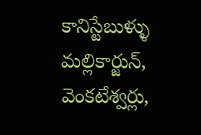కానిస్టేబుళ్ళు మల్లికార్జున్‌, వెంకటేశ్వర్లు,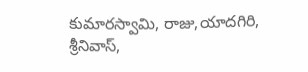కుమారస్వామి, రాజు,యాదగిరి, శ్రీనివాస్‌,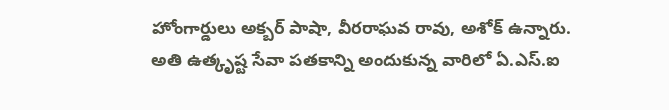హోంగార్డులు అక్బర్‌ పాషా, వీరరాఘవ రావు, అశోక్‌ ఉన్నారు. అతి ఉత్కృష్ట సేవా పతకాన్ని అందుకున్న వారిలో ఏ.ఎస్‌.ఐ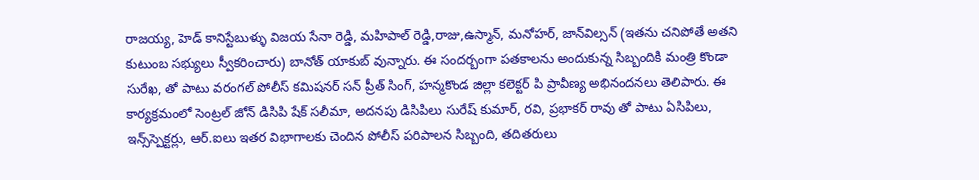రాజయ్య, హెడ్‌ కానిస్టేబుళ్ళు విజయ సేనా రెడ్డి, మహిపాల్‌ రెడ్డి,రాజు,ఉస్మాన్‌, మనోహర్‌, జాన్‌విల్సన్‌ (ఇతను చనిపోతే అతని కుటుంబ సభ్యులు స్వీకరించారు) బానోత్‌ యాకుబ్‌ వున్నారు. ఈ సందర్బంగా పతకాలను అందుకున్న సిబ్బందికి మంత్రి కొండా సురేఖ, తో పాటు వరంగల్ పోలీస్ కమిషనర్ సన్ ప్రీత్ సింగ్, హన్మకొండ జిల్లా కలెక్టర్ పి ప్రావీణ్య అభినందనలు తెలిపారు. ఈ కార్యక్రమంలో సెంట్రల్‌ జోన్‌ డిసిపి షేక్‌ సలీమా, అదనపు డిసిపిలు సురేష్‌ కుమార్‌, రవి, ప్రభాకర్‌ రావు తో పాటు ఏసిపిలు, ఇన్స్‌స్పెక్టర్లు, ఆర్‌.ఐలు ఇతర విభాగాలకు చెందిన పోలీస్‌ పరిపాలన సిబ్బంది, తదితరులు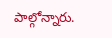పాల్గోన్నారు.